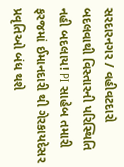સરદારનગર / વહીવટદારો બદલવાથી વિસ્તારની પરિસ્થિતિ નહી બદલાય! PI સાહેબ તમારી ફરજમાં ઈમાનદારી થી ગેરકાયદેસર પ્રવૃતિઓ બંધ થશે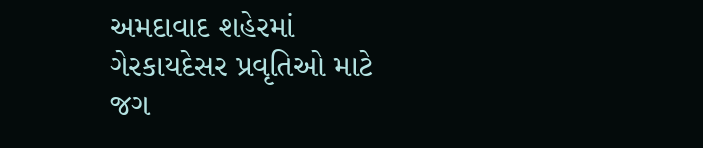અમદાવાદ શહેરમાં ગેરકાયદેસર પ્રવૃતિઓ માટે જગ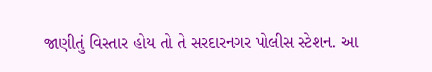જાણીતું વિસ્તાર હોય તો તે સરદારનગર પોલીસ સ્ટેશન. આ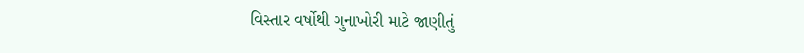વિસ્તાર વર્ષોથી ગુનાખોરી માટે જાણીતું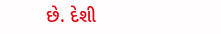છે. દેશી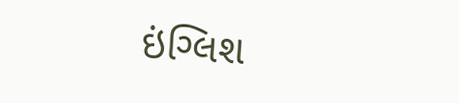ઇંગ્લિશ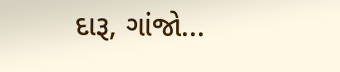દારૂ, ગાંજો...